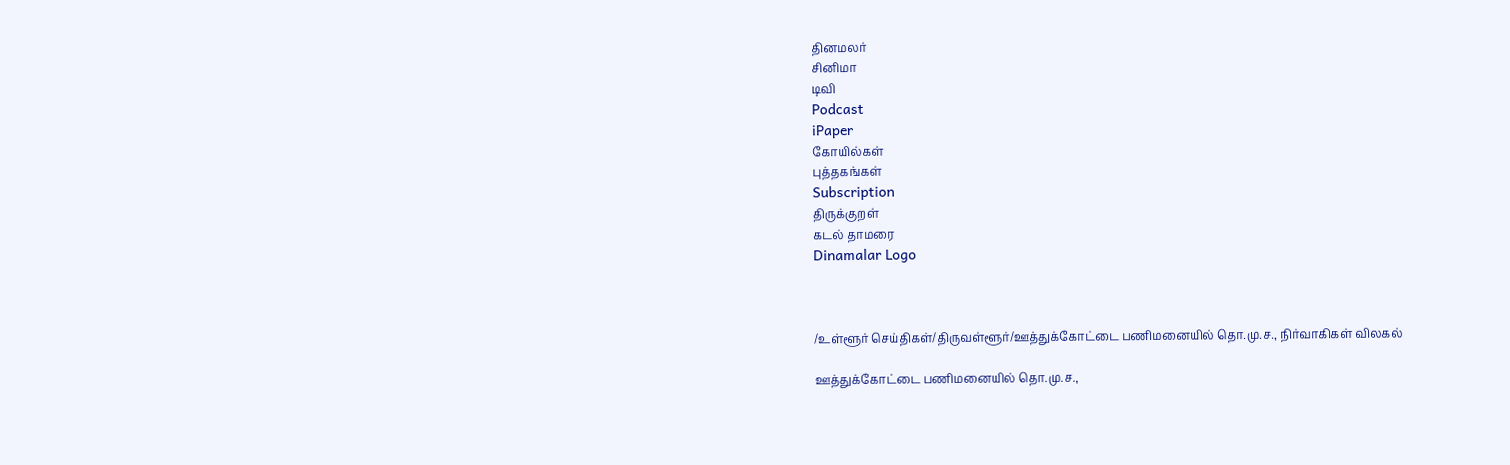தினமலர்
சினிமா
டிவி
Podcast
iPaper
கோயில்கள்
புத்தகங்கள்
Subscription
திருக்குறள்
கடல் தாமரை
Dinamalar Logo



/உள்ளூர் செய்திகள்/திருவள்ளூர்/ஊத்துக்கோட்டை பணிமனையில் தொ.மு.ச., நிர்வாகிகள் விலகல்

ஊத்துக்கோட்டை பணிமனையில் தொ.மு.ச.,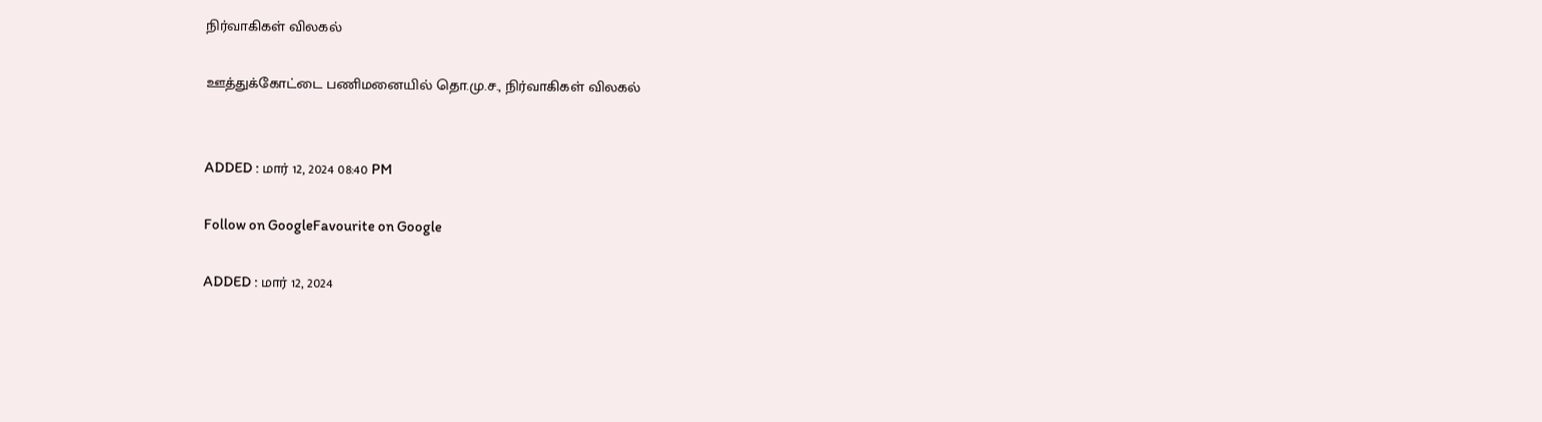நிர்வாகிகள் விலகல்

ஊத்துக்கோட்டை பணிமனையில் தொ.மு.ச., நிர்வாகிகள் விலகல்


ADDED : மார் 12, 2024 08:40 PM

Follow on GoogleFavourite on Google

ADDED : மார் 12, 2024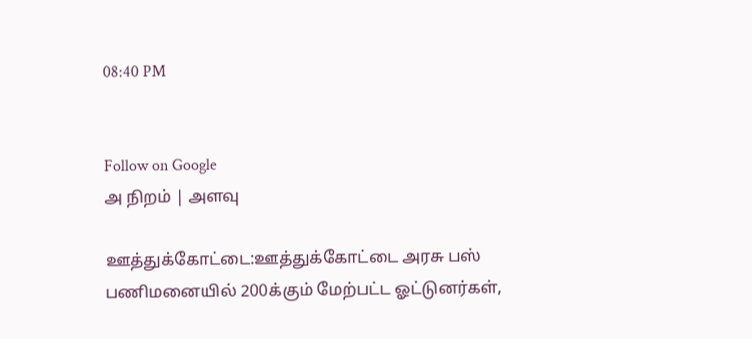08:40 PM


Follow on Google
அ நிறம் | அளவு

ஊத்துக்கோட்டை:ஊத்துக்கோட்டை அரசு பஸ் பணிமனையில் 200க்கும் மேற்பட்ட ஓட்டுனர்கள்,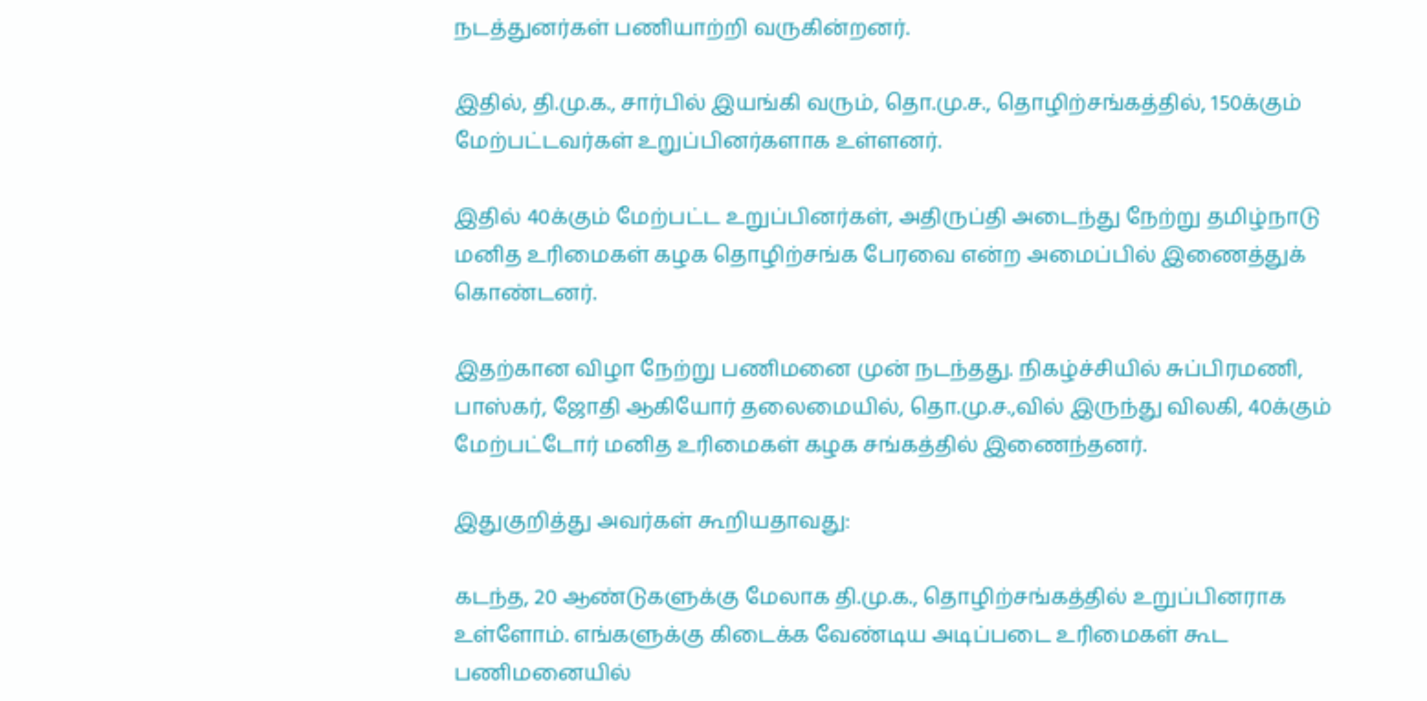நடத்துனர்கள் பணியாற்றி வருகின்றனர்.

இதில், தி.மு.க., சார்பில் இயங்கி வரும், தொ.மு.ச., தொழிற்சங்கத்தில், 150க்கும் மேற்பட்டவர்கள் உறுப்பினர்களாக உள்ளனர்.

இதில் 40க்கும் மேற்பட்ட உறுப்பினர்கள், அதிருப்தி அடைந்து நேற்று தமிழ்நாடு மனித உரிமைகள் கழக தொழிற்சங்க பேரவை என்ற அமைப்பில் இணைத்துக் கொண்டனர்.

இதற்கான விழா நேற்று பணிமனை முன் நடந்தது. நிகழ்ச்சியில் சுப்பிரமணி, பாஸ்கர், ஜோதி ஆகியோர் தலைமையில், தொ.மு.ச.,வில் இருந்து விலகி, 40க்கும் மேற்பட்டோர் மனித உரிமைகள் கழக சங்கத்தில் இணைந்தனர்.

இதுகுறித்து அவர்கள் கூறியதாவது:

கடந்த, 20 ஆண்டுகளுக்கு மேலாக தி.மு.க., தொழிற்சங்கத்தில் உறுப்பினராக உள்ளோம். எங்களுக்கு கிடைக்க வேண்டிய அடிப்படை உரிமைகள் கூட பணிமனையில்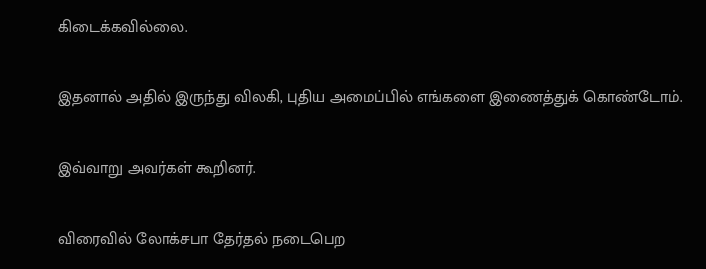கிடைக்கவில்லை.

இதனால் அதில் இருந்து விலகி, புதிய அமைப்பில் எங்களை இணைத்துக் கொண்டோம்.

இவ்வாறு அவர்கள் கூறினர்.

விரைவில் லோக்சபா தேர்தல் நடைபெற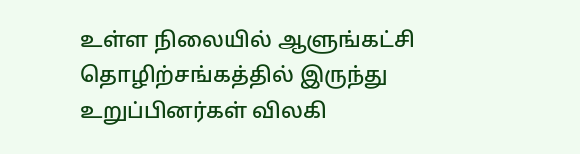உள்ள நிலையில் ஆளுங்கட்சி தொழிற்சங்கத்தில் இருந்து உறுப்பினர்கள் விலகி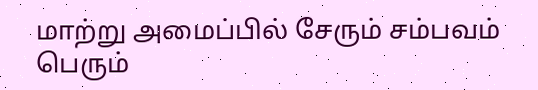மாற்று அமைப்பில் சேரும் சம்பவம் பெரும்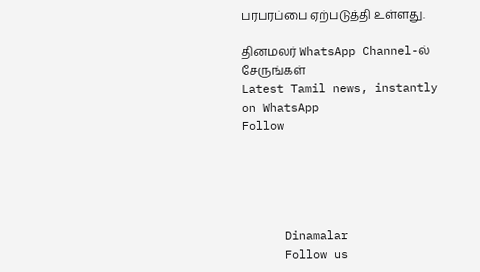பரபரப்பை ஏற்படுத்தி உள்ளது.

தினமலர் WhatsApp Channel-ல் சேருங்கள்
Latest Tamil news, instantly on WhatsApp
Follow





      Dinamalar
      Follow us